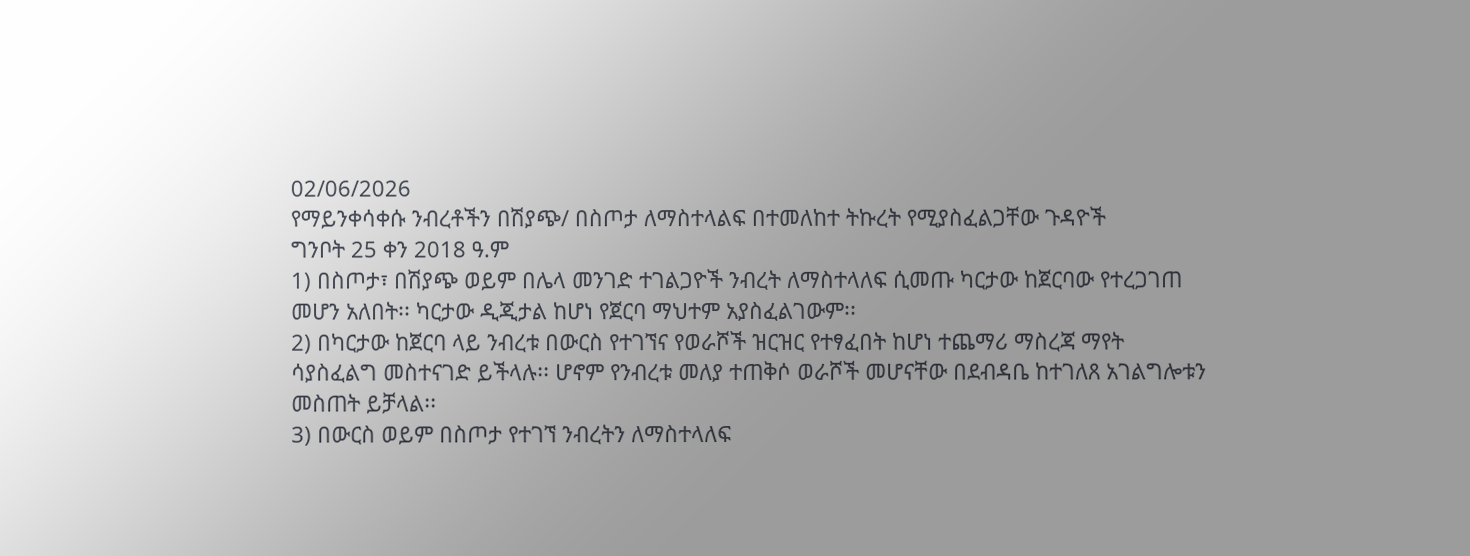02/06/2026
የማይንቀሳቀሱ ንብረቶችን በሽያጭ/ በስጦታ ለማስተላልፍ በተመለከተ ትኩረት የሚያስፈልጋቸው ጉዳዮች
ግንቦት 25 ቀን 2018 ዓ.ም
1) በስጦታ፣ በሽያጭ ወይም በሌላ መንገድ ተገልጋዮች ንብረት ለማስተላለፍ ሲመጡ ካርታው ከጀርባው የተረጋገጠ መሆን አለበት፡፡ ካርታው ዲጂታል ከሆነ የጀርባ ማህተም አያስፈልገውም፡፡
2) በካርታው ከጀርባ ላይ ንብረቱ በውርስ የተገኘና የወራሾች ዝርዝር የተፃፈበት ከሆነ ተጨማሪ ማስረጃ ማየት ሳያስፈልግ መስተናገድ ይችላሉ፡፡ ሆኖም የንብረቱ መለያ ተጠቅሶ ወራሾች መሆናቸው በደብዳቤ ከተገለጸ አገልግሎቱን መስጠት ይቻላል፡፡
3) በውርስ ወይም በስጦታ የተገኘ ንብረትን ለማስተላለፍ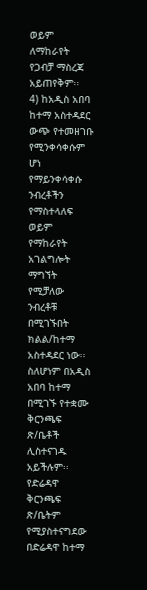ወይም ለማከራየት የጋብቻ ማስረጃ አይጠየቅም፡፡
4) ከአዲስ አበባ ከተማ አስተዳደር ውጭ የተመዘገቡ የሚንቀሳቀሱም ሆነ የማይንቀሳቀሱ ንብረቶችን የማስተላለፍ ወይም የማከራየት አገልግሎት ማግኘት የሚቻለው ንብረቶቹ በሚገኙበት ክልል/ከተማ አስተዳደር ነው፡፡ ስለሆነም በአዲስ አበባ ከተማ በሚገኙ የተቋሙ ቅርንጫፍ ጽ/ቤቶች ሊስተናገዱ አይችሉም፡፡ የድሬዳዋ ቅርንጫፍ ጽ/ቤትም የሚያስተናግደው በድሬዳዋ ከተማ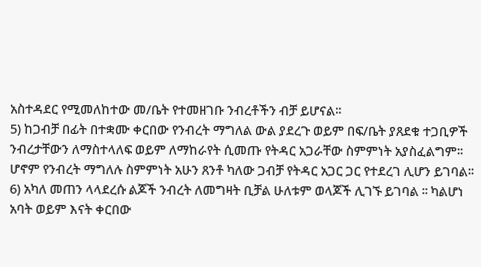አስተዳደር የሚመለከተው መ/ቤት የተመዘገቡ ንብረቶችን ብቻ ይሆናል፡፡
5) ከጋብቻ በፊት በተቋሙ ቀርበው የንብረት ማግለል ውል ያደረጉ ወይም በፍ/ቤት ያጸደቁ ተጋቢዎች ንብረታቸውን ለማስተላለፍ ወይም ለማከራየት ሲመጡ የትዳር አጋራቸው ስምምነት አያስፈልግም፡፡ ሆኖም የንብረት ማግለሉ ስምምነት አሁን ጸንቶ ካለው ጋብቻ የትዳር አጋር ጋር የተደረገ ሊሆን ይገባል፡፡
6) አካለ መጠን ላላደረሱ ልጆች ንብረት ለመግዛት ቢቻል ሁለቱም ወላጆች ሊገኙ ይገባል ፡፡ ካልሆነ አባት ወይም እናት ቀርበው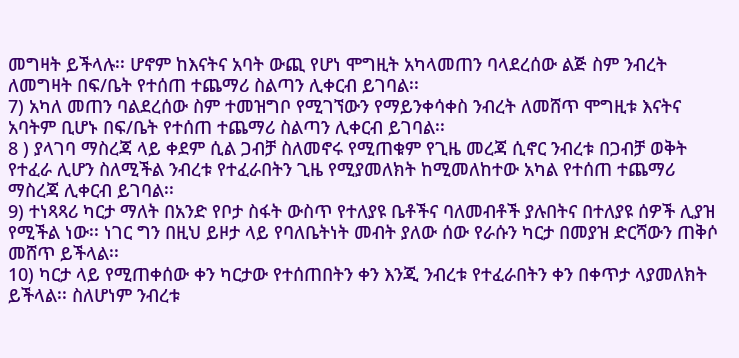መግዛት ይችላሉ፡፡ ሆኖም ከእናትና አባት ውጪ የሆነ ሞግዚት አካላመጠን ባላደረሰው ልጅ ስም ንብረት ለመግዛት በፍ/ቤት የተሰጠ ተጨማሪ ስልጣን ሊቀርብ ይገባል፡፡
7) አካለ መጠን ባልደረሰው ስም ተመዝግቦ የሚገኘውን የማይንቀሳቀስ ንብረት ለመሸጥ ሞግዚቱ እናትና አባትም ቢሆኑ በፍ/ቤት የተሰጠ ተጨማሪ ስልጣን ሊቀርብ ይገባል፡፡
8 ) ያላገባ ማስረጃ ላይ ቀደም ሲል ጋብቻ ስለመኖሩ የሚጠቁም የጊዜ መረጃ ሲኖር ንብረቱ በጋብቻ ወቅት የተፈራ ሊሆን ስለሚችል ንብረቱ የተፈራበትን ጊዜ የሚያመለክት ከሚመለከተው አካል የተሰጠ ተጨማሪ ማስረጃ ሊቀርብ ይገባል፡፡
9) ተነጻጻሪ ካርታ ማለት በአንድ የቦታ ስፋት ውስጥ የተለያዩ ቤቶችና ባለመብቶች ያሉበትና በተለያዩ ሰዎች ሊያዝ የሚችል ነው፡፡ ነገር ግን በዚህ ይዞታ ላይ የባለቤትነት መብት ያለው ሰው የራሱን ካርታ በመያዝ ድርሻውን ጠቅሶ መሸጥ ይችላል፡፡
10) ካርታ ላይ የሚጠቀሰው ቀን ካርታው የተሰጠበትን ቀን እንጂ ንብረቱ የተፈራበትን ቀን በቀጥታ ላያመለክት ይችላል፡፡ ስለሆነም ንብረቱ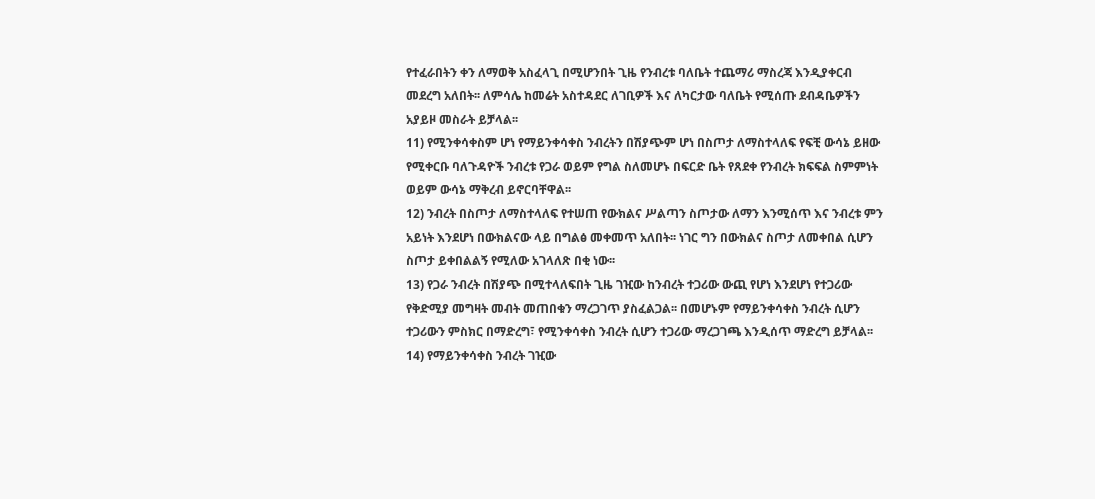የተፈራበትን ቀን ለማወቅ አስፈላጊ በሚሆንበት ጊዜ የንብረቱ ባለቤት ተጨማሪ ማስረጃ እንዲያቀርብ መደረግ አለበት፡፡ ለምሳሌ ከመሬት አስተዳደር ለገቢዎች እና ለካርታው ባለቤት የሚሰጡ ደብዳቤዎችን አያይዞ መስራት ይቻላል፡፡
11) የሚንቀሳቀስም ሆነ የማይንቀሳቀስ ንብረትን በሽያጭም ሆነ በስጦታ ለማስተላለፍ የፍቺ ውሳኔ ይዘው የሚቀርቡ ባለጉዳዮች ንብረቱ የጋራ ወይም የግል ስለመሆኑ በፍርድ ቤት የጸደቀ የንብረት ክፍፍል ስምምነት ወይም ውሳኔ ማቅረብ ይኖርባቸዋል፡፡
12) ንብረት በስጦታ ለማስተላለፍ የተሠጠ የውክልና ሥልጣን ስጦታው ለማን እንሚሰጥ እና ንብረቱ ምን አይነት እንደሆነ በውክልናው ላይ በግልፅ መቀመጥ አለበት፡፡ ነገር ግን በውክልና ስጦታ ለመቀበል ሲሆን ስጦታ ይቀበልልኝ የሚለው አገላለጽ በቂ ነው፡፡
13) የጋራ ንብረት በሽያጭ በሚተላለፍበት ጊዜ ገዢው ከንብረት ተጋሪው ውጪ የሆነ እንደሆነ የተጋሪው የቅድሚያ መግዛት መብት መጠበቁን ማረጋገጥ ያስፈልጋል፡፡ በመሆኑም የማይንቀሳቀስ ንብረት ሲሆን ተጋሪውን ምስክር በማድረግ፣ የሚንቀሳቀስ ንብረት ሲሆን ተጋሪው ማረጋገጫ እንዲሰጥ ማድረግ ይቻላል፡፡
14) የማይንቀሳቀስ ንብረት ገዢው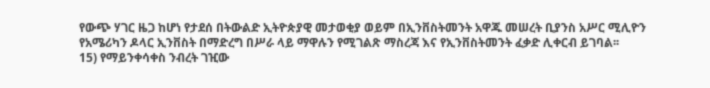የውጭ ሃገር ዜጋ ከሆነ የታደሰ በትውልድ ኢትዮጵያዊ መታወቂያ ወይም በኢንቨስትመንት አዋጁ መሠረት ቢያንስ አሥር ሚሊዮን የአሜሪካን ዶላር ኢንቨስት በማድረግ በሥራ ላይ ማዋሉን የሚገልጽ ማስረጃ እና የኢንቨስትመንት ፈቃድ ሊቀርብ ይገባል፡፡
15) የማይንቀሳቀስ ንብረት ገዢው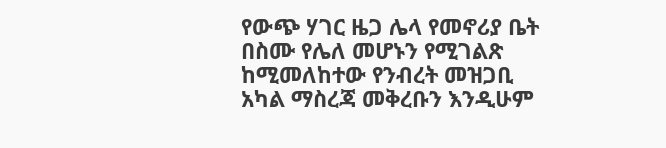የውጭ ሃገር ዜጋ ሌላ የመኖሪያ ቤት በስሙ የሌለ መሆኑን የሚገልጽ ከሚመለከተው የንብረት መዝጋቢ አካል ማስረጃ መቅረቡን እንዲሁም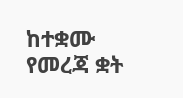ከተቋሙ የመረጃ ቋት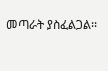መጣራት ያስፈልጋል፡፡